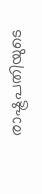രാഷ്ട്രപതിയുടെ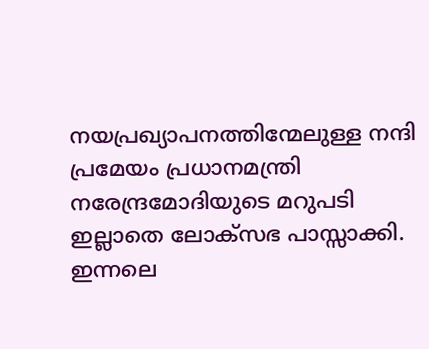നയപ്രഖ്യാപനത്തിന്മേലുള്ള നന്ദി പ്രമേയം പ്രധാനമന്ത്രി നരേന്ദ്രമോദിയുടെ മറുപടി ഇല്ലാതെ ലോക്‌സഭ പാസ്സാക്കി. ഇന്നലെ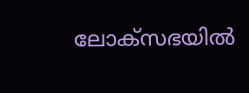ലോക്‌സഭയില്‍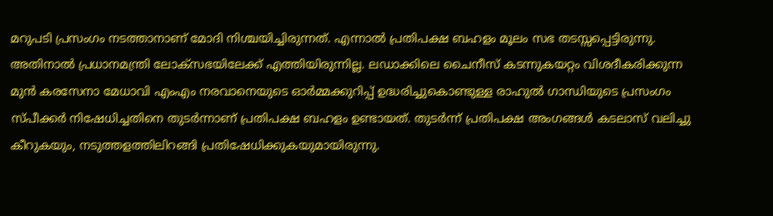മറുപടി പ്രസംഗം നടത്താനാണ് മോദി നിശ്ചയിച്ചിരുന്നത്. എന്നാല്‍ പ്രതിപക്ഷ ബഹളം മൂലം സഭ തടസ്സപ്പെട്ടിരുന്നു. അതിനാല്‍ പ്രധാനമന്ത്രി ലോക്‌സഭയിലേക്ക് എത്തിയിരുന്നില്ല. ലഡാക്കിലെ ചൈനീസ് കടന്നുകയറ്റം വിശദീകരിക്കുന്ന മുന്‍ കരസേനാ മേധാവി എംഎം നരവാനെയുടെ ഓര്‍മ്മക്കുറിപ്പ് ഉദ്ധരിച്ചുകൊണ്ടുള്ള രാഹുല്‍ ഗാന്ധിയുടെ പ്രസംഗം സ്പീക്കര്‍ നിഷേധിച്ചതിനെ തുടര്‍ന്നാണ് പ്രതിപക്ഷ ബഹളം ഉണ്ടായത്. തുടര്‍ന്ന് പ്രതിപക്ഷ അംഗങ്ങള്‍ കടലാസ് വലിച്ചു കീറുകയും, നടുത്തളത്തിലിറങ്ങി പ്രതിഷേധിക്കുകയുമായിരുന്നു.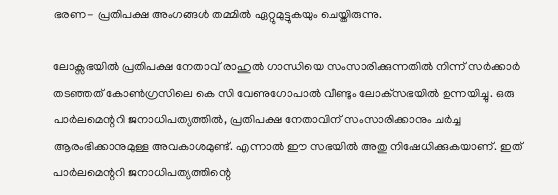ഭരണ- പ്രതിപക്ഷ അംഗങ്ങള്‍ തമ്മില്‍ ഏറ്റുമുട്ടുകയും ചെയ്തിരുന്നു.

ലോക്സഭയില്‍ പ്രതിപക്ഷ നേതാവ് രാഹുല്‍ ഗാന്ധിയെ സംസാരിക്കുന്നതില്‍ നിന്ന് സര്‍ക്കാര്‍ തടഞ്ഞത് കോണ്‍ഗ്രസിലെ കെ സി വേണുഗോപാല്‍ വീണ്ടും ലോക്‌സഭയില്‍ ഉന്നയിച്ചു. ഒരു പാര്‍ലമെന്ററി ജനാധിപത്യത്തില്‍, പ്രതിപക്ഷ നേതാവിന് സംസാരിക്കാനും ചര്‍ച്ച ആരംഭിക്കാനുമുള്ള അവകാശമുണ്ട്. എന്നാല്‍ ഈ സഭയില്‍ അതു നിഷേധിക്കുകയാണ്. ഇത് പാര്‍ലമെന്ററി ജനാധിപത്യത്തിന്റെ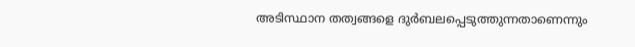അടിസ്ഥാന തത്വങ്ങളെ ദുര്‍ബലപ്പെടുത്തുന്നതാണെന്നും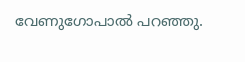വേണുഗോപാല്‍ പറഞ്ഞു.